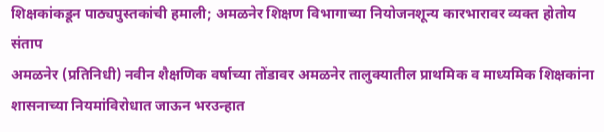शिक्षकांकडून पाठ्यपुस्तकांची हमाली; अमळनेर शिक्षण विभागाच्या नियोजनशून्य कारभारावर व्यक्त होतोय संताप
अमळनेर (प्रतिनिधी) नवीन शैक्षणिक वर्षाच्या तोंडावर अमळनेर तालुक्यातील प्राथमिक व माध्यमिक शिक्षकांना शासनाच्या नियमांविरोधात जाऊन भरउन्हात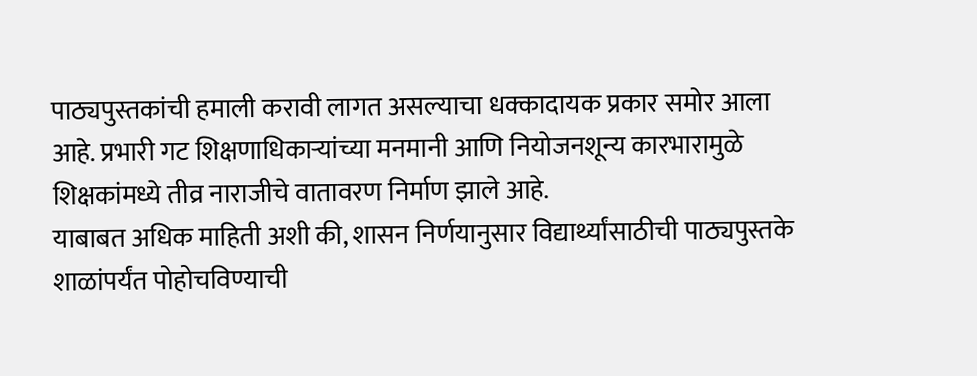पाठ्यपुस्तकांची हमाली करावी लागत असल्याचा धक्कादायक प्रकार समोर आला आहे. प्रभारी गट शिक्षणाधिकाऱ्यांच्या मनमानी आणि नियोजनशून्य कारभारामुळे शिक्षकांमध्ये तीव्र नाराजीचे वातावरण निर्माण झाले आहे.
याबाबत अधिक माहिती अशी की, शासन निर्णयानुसार विद्यार्थ्यांसाठीची पाठ्यपुस्तके शाळांपर्यंत पोहोचविण्याची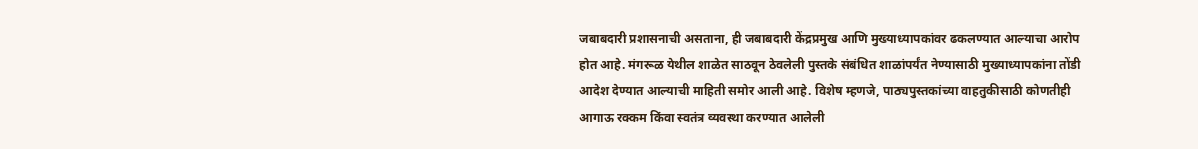जबाबदारी प्रशासनाची असताना, ही जबाबदारी केंद्रप्रमुख आणि मुख्याध्यापकांवर ढकलण्यात आल्याचा आरोप होत आहे. मंगरूळ येथील शाळेत साठवून ठेवलेली पुस्तके संबंधित शाळांपर्यंत नेण्यासाठी मुख्याध्यापकांना तोंडी आदेश देण्यात आल्याची माहिती समोर आली आहे. विशेष म्हणजे, पाठ्यपुस्तकांच्या वाहतुकीसाठी कोणतीही आगाऊ रक्कम किंवा स्वतंत्र व्यवस्था करण्यात आलेली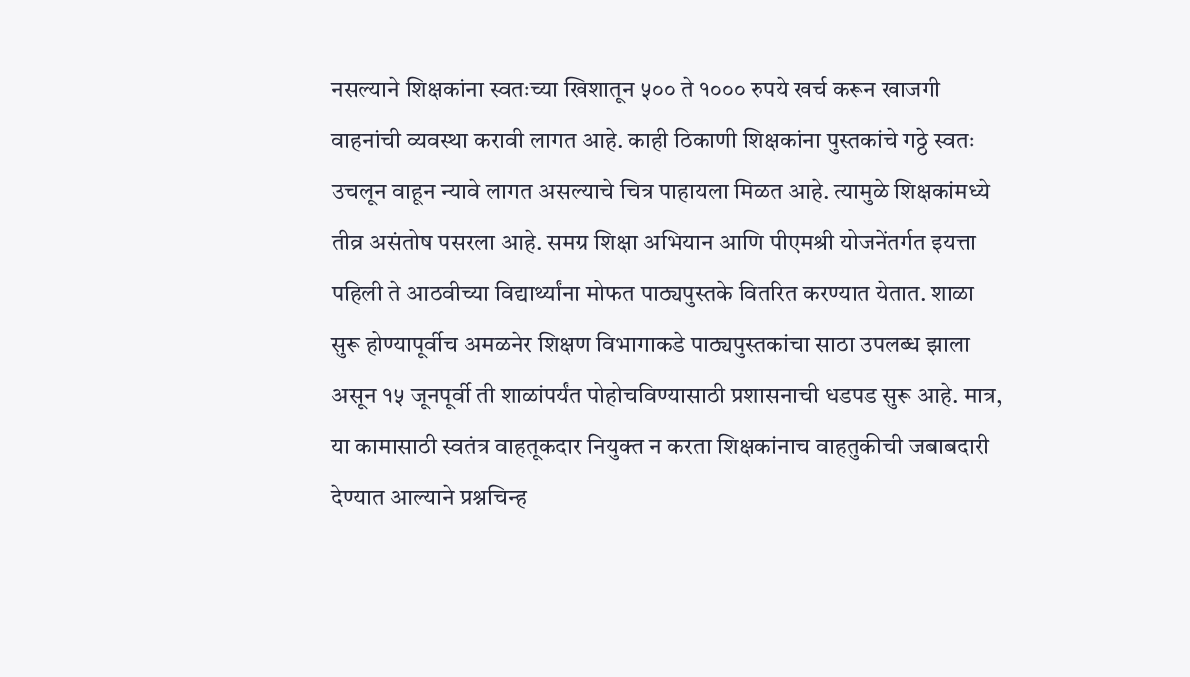नसल्याने शिक्षकांना स्वतःच्या खिशातून ५०० ते १००० रुपये खर्च करून खाजगी वाहनांची व्यवस्था करावी लागत आहे. काही ठिकाणी शिक्षकांना पुस्तकांचे गठ्ठे स्वतः उचलून वाहून न्यावे लागत असल्याचे चित्र पाहायला मिळत आहे. त्यामुळे शिक्षकांमध्ये तीव्र असंतोष पसरला आहे. समग्र शिक्षा अभियान आणि पीएमश्री योजनेंतर्गत इयत्ता पहिली ते आठवीच्या विद्यार्थ्यांना मोफत पाठ्यपुस्तके वितरित करण्यात येतात. शाळा सुरू होण्यापूर्वीच अमळनेर शिक्षण विभागाकडे पाठ्यपुस्तकांचा साठा उपलब्ध झाला असून १५ जूनपूर्वी ती शाळांपर्यंत पोहोचविण्यासाठी प्रशासनाची धडपड सुरू आहे. मात्र, या कामासाठी स्वतंत्र वाहतूकदार नियुक्त न करता शिक्षकांनाच वाहतुकीची जबाबदारी देण्यात आल्याने प्रश्नचिन्ह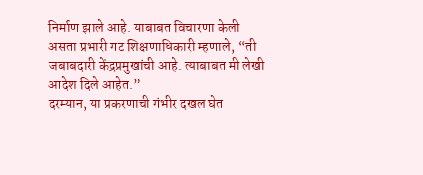निर्माण झाले आहे. याबाबत विचारणा केली असता प्रभारी गट शिक्षणाधिकारी म्हणाले, “ती जबाबदारी केंद्रप्रमुखांची आहे. त्याबाबत मी लेखी आदेश दिले आहेत.”
दरम्यान, या प्रकरणाची गंभीर दखल घेत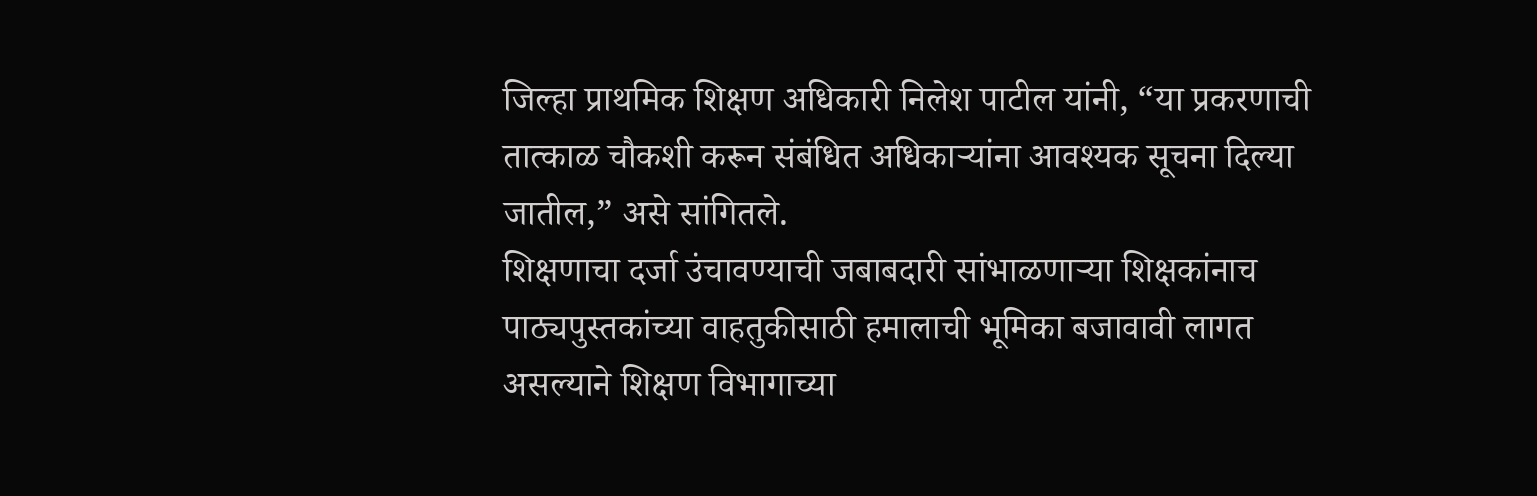जिल्हा प्राथमिक शिक्षण अधिकारी निलेश पाटील यांनी, “या प्रकरणाची तात्काळ चौकशी करून संबंधित अधिकाऱ्यांना आवश्यक सूचना दिल्या जातील,” असे सांगितले.
शिक्षणाचा दर्जा उंचावण्याची जबाबदारी सांभाळणाऱ्या शिक्षकांनाच पाठ्यपुस्तकांच्या वाहतुकीसाठी हमालाची भूमिका बजावावी लागत असल्याने शिक्षण विभागाच्या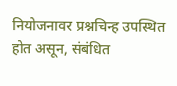नियोजनावर प्रश्नचिन्ह उपस्थित होत असून, संबंधित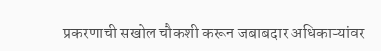प्रकरणाची सखोल चौकशी करून जबाबदार अधिकाऱ्यांवर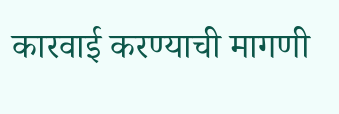कारवाई करण्याची मागणी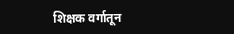शिक्षक वर्गातून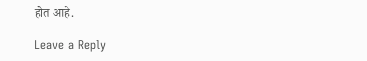होत आहे.

Leave a Reply